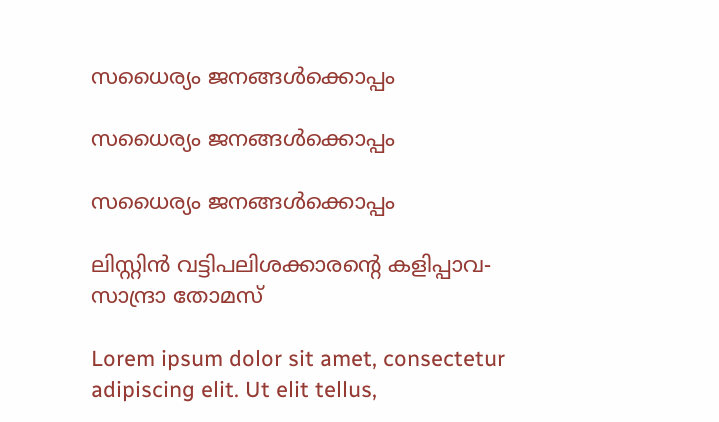സധൈര്യം ജനങ്ങൾക്കൊപ്പം

സധൈര്യം ജനങ്ങൾക്കൊപ്പം

സധൈര്യം ജനങ്ങൾക്കൊപ്പം

ലിസ്റ്റിന്‍ വട്ടിപലിശക്കാരന്റെ കളിപ്പാവ- സാന്ദ്രാ തോമസ്

Lorem ipsum dolor sit amet, consectetur adipiscing elit. Ut elit tellus,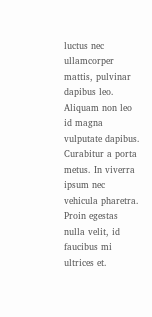luctus nec ullamcorper mattis, pulvinar dapibus leo. Aliquam non leo id magna vulputate dapibus. Curabitur a porta metus. In viverra ipsum nec vehicula pharetra. Proin egestas nulla velit, id faucibus mi ultrices et.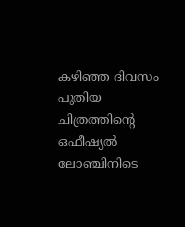കഴിഞ്ഞ ദിവസം പുതിയ ചിത്രത്തിന്റെ ഒഫീഷ്യല്‍ ലോഞ്ചിനിടെ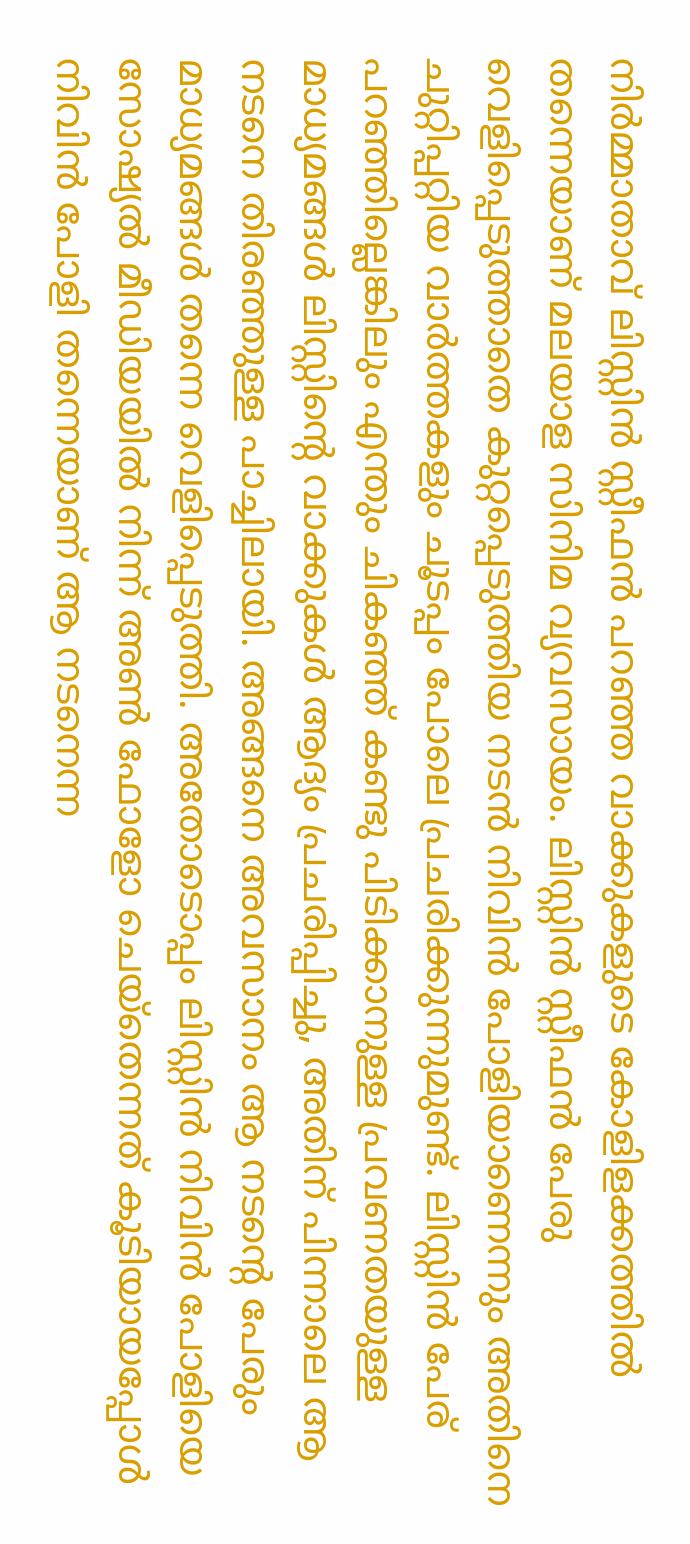നിര്‍മ്മാതാവ് ലിസ്റ്റിന്‍ സ്റ്റീഫന്‍ പറഞ്ഞ വാക്കുകളുടെ കോളിളക്കത്തില്‍ തന്നെയാണ് മലയാള സിനിമ വ്യവസായം. ലിസ്റ്റിന്‍ സ്റ്റീഫന്‍ പേരു വെളിപ്പെടുത്താതെ കുറ്റപ്പെടുത്തിയ നടന്‍ നിവിന്‍ പോളിയാണെന്നും അതിനെ ചുറ്റിപ്പറ്റിയ വാര്‍ത്തകളും ചൂടപ്പം പോലെ പ്രചരിക്കുന്നുമുണ്ട്. ലിസ്റ്റിന്‍ പേര് പറഞ്ഞില്ലെങ്കിലും എന്തും ചികഞ്ഞ് കണ്ടു പിടിക്കാനുള്ള പ്രവണതയുള്ള മാധ്യമങ്ങള്‍ ലിസ്റ്റിന്റെ വാക്കുകള്‍ ആദ്യം പ്രചരിപ്പിച്ചു, അതിന് പിന്നാലെ ആ നടനെ തിരഞ്ഞുള്ള പാച്ചിലായി. അങ്ങനെ അവസാനം ആ നടന്റെ പേരും മാധ്യമങ്ങള്‍ തന്നെ വെളിപ്പെടുത്തി. അതോടൊപ്പം ലിസ്റ്റിന്‍ നിവിന്‍ പോളിയെ സോഷ്യല്‍ മീഡിയയില്‍ നിന്ന് അണ്‍ ഫോളോ ചെയ്‌തെന്നത് കൂടിയായപ്പോള്‍ നിവിന്‍ പോളി തന്നെയാണ് ആ നടനെന്ന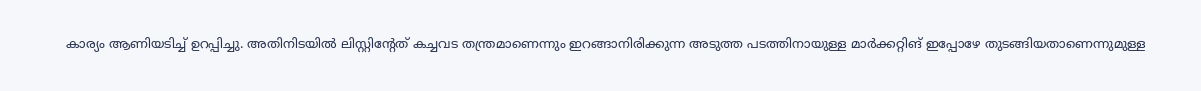കാര്യം ആണിയടിച്ച് ഉറപ്പിച്ചു. അതിനിടയില്‍ ലിസ്റ്റിന്റേത് കച്ചവട തന്ത്രമാണെന്നും ഇറങ്ങാനിരിക്കുന്ന അടുത്ത പടത്തിനായുള്ള മാര്‍ക്കറ്റിങ് ഇപ്പോഴേ തുടങ്ങിയതാണെന്നുമുള്ള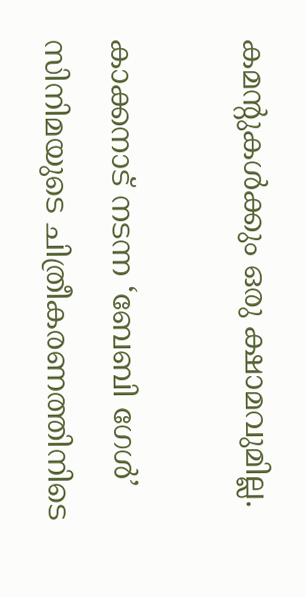കമന്റുകള്‍ക്കും ഒരു ക്ഷാമവുമില്ല.

കാക്കനാട് നടന്ന ‘ബേബി ഗേള്‍’ സിനിമയുടെ ചിത്രീകരണത്തിനിടെ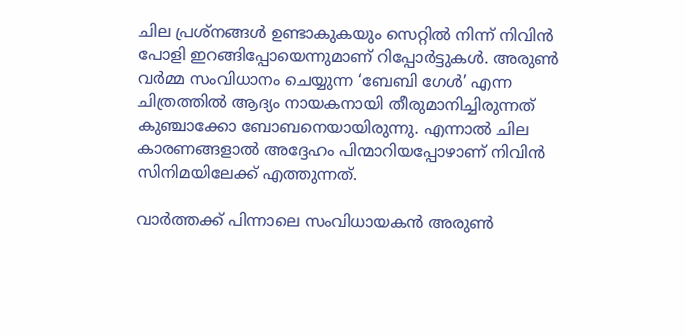ചില പ്രശ്‌നങ്ങള്‍ ഉണ്ടാകുകയും സെറ്റില്‍ നിന്ന് നിവിന്‍ പോളി ഇറങ്ങിപ്പോയെന്നുമാണ് റിപ്പോര്‍ട്ടുകള്‍. അരുണ്‍ വര്‍മ്മ സംവിധാനം ചെയ്യുന്ന ‘ബേബി ഗേള്‍’ എന്ന ചിത്രത്തില്‍ ആദ്യം നായകനായി തീരുമാനിച്ചിരുന്നത് കുഞ്ചാക്കോ ബോബനെയായിരുന്നു. എന്നാല്‍ ചില കാരണങ്ങളാല്‍ അദ്ദേഹം പിന്മാറിയപ്പോഴാണ് നിവിന്‍ സിനിമയിലേക്ക് എത്തുന്നത്.

വാര്‍ത്തക്ക് പിന്നാലെ സംവിധായകന്‍ അരുണ്‍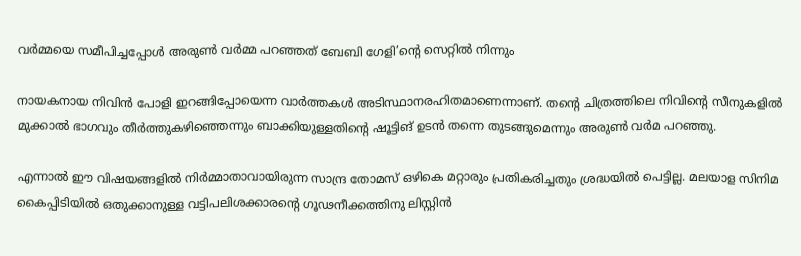വര്‍മ്മയെ സമീപിച്ചപ്പോള്‍ അരുണ്‍ വര്‍മ്മ പറഞ്ഞത് ബേബി ഗേളി’ന്റെ സെറ്റില്‍ നിന്നും

നായകനായ നിവിന്‍ പോളി ഇറങ്ങിപ്പോയെന്ന വാര്‍ത്തകള്‍ അടിസ്ഥാനരഹിതമാണെന്നാണ്. തന്റെ ചിത്രത്തിലെ നിവിന്റെ സീനുകളില്‍ മുക്കാല്‍ ഭാഗവും തീര്‍ത്തുകഴിഞ്ഞെന്നും ബാക്കിയുള്ളതിന്റെ ഷൂട്ടിങ് ഉടന്‍ തന്നെ തുടങ്ങുമെന്നും അരുണ്‍ വര്‍മ പറഞ്ഞു.

എന്നാല്‍ ഈ വിഷയങ്ങളില്‍ നിര്‍മ്മാതാവായിരുന്ന സാന്ദ്ര തോമസ് ഒഴികെ മറ്റാരും പ്രതികരിച്ചതും ശ്രദ്ധയില്‍ പെട്ടില്ല. മലയാള സിനിമ കൈപ്പിടിയില്‍ ഒതുക്കാനുള്ള വട്ടിപലിശക്കാരന്റെ ഗൂഢനീക്കത്തിനു ലിസ്റ്റിന്‍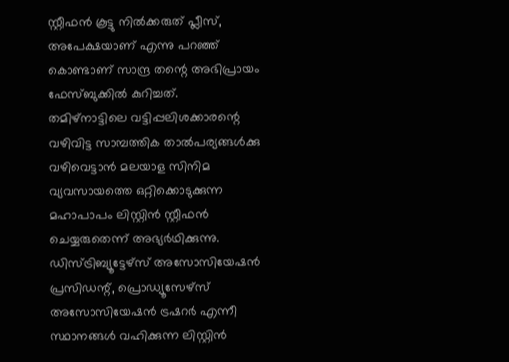സ്റ്റീഫന്‍ കൂട്ടു നില്‍ക്കരുത് പ്ലീസ്, അപേക്ഷയാണ് എന്നു പറഞ്ഞ് കൊണ്ടാണ് സാന്ദ്ര തന്റെ അഭിപ്രായം ഫേസ്ബുക്കില്‍ കുറിച്ചത്.
തമിഴ്‌നാട്ടിലെ വട്ടിപ്പലിശക്കാരന്റെ വഴിവിട്ട സാമ്പത്തിക താല്‍പര്യങ്ങള്‍ക്കു വഴിവെട്ടാന്‍ മലയാള സിനിമ വ്യവസായത്തെ ഒറ്റിക്കൊടുക്കുന്ന മഹാപാപം ലിസ്റ്റിന്‍ സ്റ്റീഫന്‍ ചെയ്യരുതെന്ന് അഭ്യര്‍ഥിക്കുന്നു.
ഡിസ്ട്രിബ്യൂട്ടേഴ്‌സ് അസോസിയേഷന്‍ പ്രസിഡന്റ്, പ്രൊഡ്യൂസേഴ്‌സ് അസോസിയേഷന്‍ ട്രഷറര്‍ എന്നീ സ്ഥാനങ്ങള്‍ വഹിക്കുന്ന ലിസ്റ്റിന്‍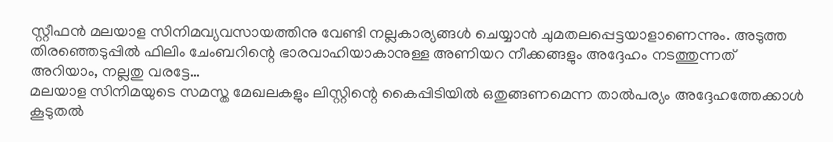സ്റ്റീഫന്‍ മലയാള സിനിമവ്യവസായത്തിനു വേണ്ടി നല്ലകാര്യങ്ങള്‍ ചെയ്യാന്‍ ചുമതലപ്പെട്ടയാളാണെന്നും. അടുത്ത തിരഞ്ഞെടുപ്പില്‍ ഫിലിം ചേംബറിന്റെ ഭാരവാഹിയാകാനുള്ള അണിയറ നീക്കങ്ങളും അദ്ദേഹം നടത്തുന്നത് അറിയാം, നല്ലതു വരട്ടേ…
മലയാള സിനിമയുടെ സമസ്ത മേഖലകളും ലിസ്റ്റിന്റെ കൈപ്പിടിയില്‍ ഒതുങ്ങണമെന്ന താല്‍പര്യം അദ്ദേഹത്തേക്കാള്‍ കൂടുതല്‍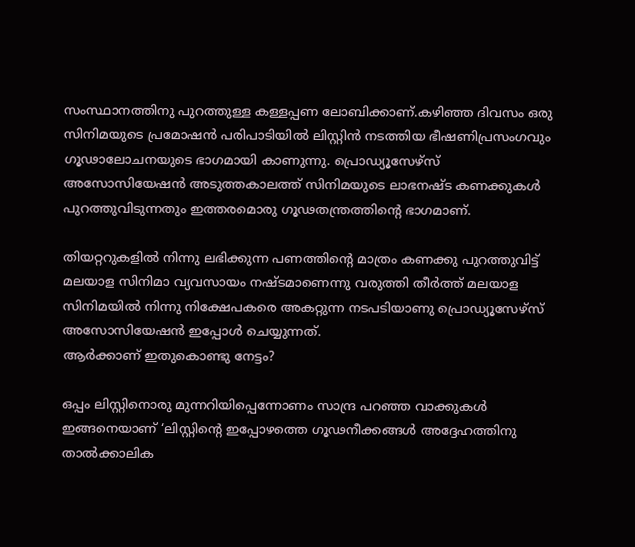സംസ്ഥാനത്തിനു പുറത്തുള്ള കള്ളപ്പണ ലോബിക്കാണ്.കഴിഞ്ഞ ദിവസം ഒരു സിനിമയുടെ പ്രമോഷന്‍ പരിപാടിയില്‍ ലിസ്റ്റിന്‍ നടത്തിയ ഭീഷണിപ്രസംഗവും ഗൂഢാലോചനയുടെ ഭാഗമായി കാണുന്നു. പ്രൊഡ്യൂസേഴ്‌സ് അസോസിയേഷന്‍ അടുത്തകാലത്ത് സിനിമയുടെ ലാഭനഷ്ട കണക്കുകള്‍ പുറത്തുവിടുന്നതും ഇത്തരമൊരു ഗൂഢതന്ത്രത്തിന്റെ ഭാഗമാണ്.

തിയറ്ററുകളില്‍ നിന്നു ലഭിക്കുന്ന പണത്തിന്റെ മാത്രം കണക്കു പുറത്തുവിട്ട് മലയാള സിനിമാ വ്യവസായം നഷ്ടമാണെന്നു വരുത്തി തീര്‍ത്ത് മലയാള സിനിമയില്‍ നിന്നു നിക്ഷേപകരെ അകറ്റുന്ന നടപടിയാണു പ്രൊഡ്യൂസേഴ്‌സ് അസോസിയേഷന്‍ ഇപ്പോള്‍ ചെയ്യുന്നത്.
ആര്‍ക്കാണ് ഇതുകൊണ്ടു നേട്ടം?

ഒപ്പം ലിസ്റ്റിനൊരു മുന്നറിയിപ്പെന്നോണം സാന്ദ്ര പറഞ്ഞ വാക്കുകള്‍ ഇങ്ങനെയാണ് ‘ലിസ്റ്റിന്റെ ഇപ്പോഴത്തെ ഗൂഢനീക്കങ്ങള്‍ അദ്ദേഹത്തിനു താല്‍ക്കാലിക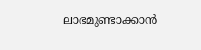ലാഭമുണ്ടാക്കാന്‍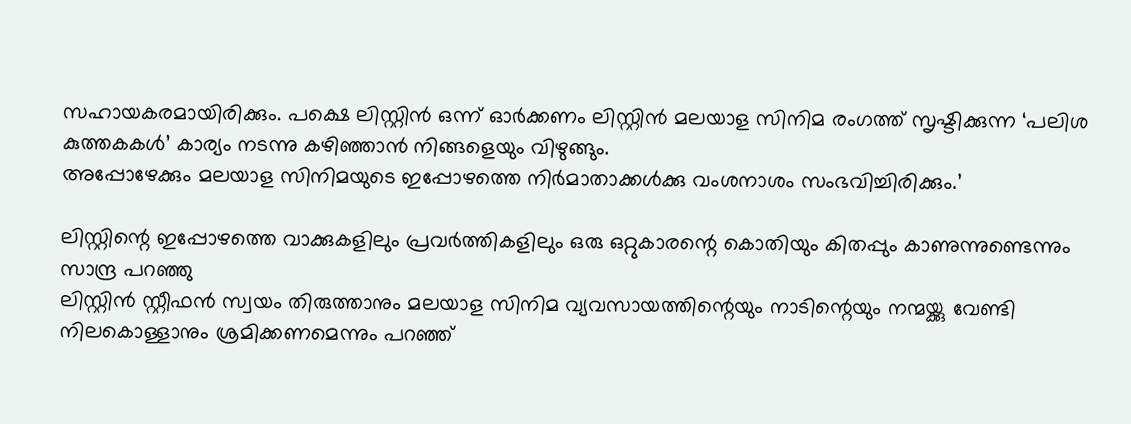സഹായകരമായിരിക്കും. പക്ഷെ ലിസ്റ്റിന്‍ ഒന്ന് ഓര്‍ക്കണം ലിസ്റ്റിന്‍ മലയാള സിനിമ രംഗത്ത് സൃഷ്ടിക്കുന്ന ‘പലിശ കുത്തകകള്‍’ കാര്യം നടന്നു കഴിഞ്ഞാന്‍ നിങ്ങളെയും വിഴുങ്ങും.
അപ്പോഴേക്കും മലയാള സിനിമയുടെ ഇപ്പോഴത്തെ നിര്‍മാതാക്കള്‍ക്കു വംശനാശം സംഭവിച്ചിരിക്കും.’

ലിസ്റ്റിന്റെ ഇപ്പോഴത്തെ വാക്കുകളിലും പ്രവര്‍ത്തികളിലും ഒരു ഒറ്റുകാരന്റെ കൊതിയും കിതപ്പും കാണുന്നുണ്ടെന്നും സാന്ദ്ര പറഞ്ഞു
ലിസ്റ്റിന്‍ സ്റ്റീഫന്‍ സ്വയം തിരുത്താനും മലയാള സിനിമ വ്യവസായത്തിന്റെയും നാടിന്റെയും നന്മയ്ക്കു വേണ്ടി നിലകൊള്ളാനും ശ്രമിക്കണമെന്നും പറഞ്ഞ്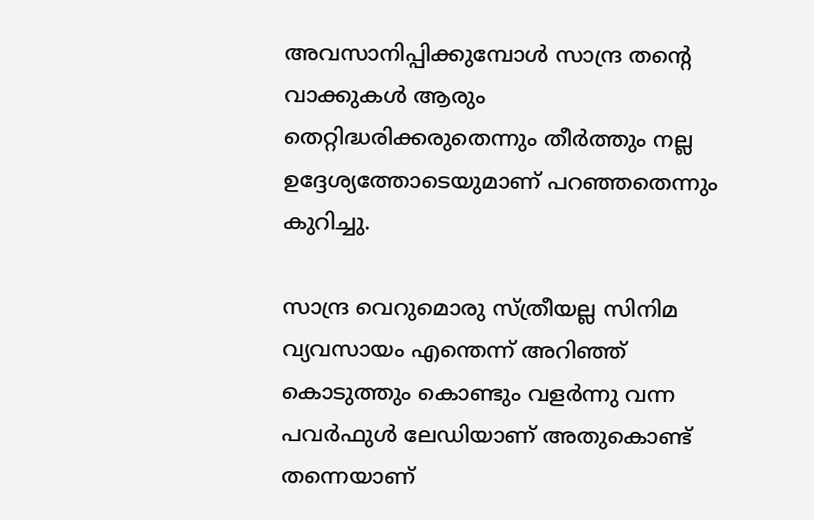അവസാനിപ്പിക്കുമ്പോള്‍ സാന്ദ്ര തന്റെ വാക്കുകള്‍ ആരും തെറ്റിദ്ധരിക്കരുതെന്നും തീര്‍ത്തും നല്ല ഉദ്ദേശ്യത്തോടെയുമാണ് പറഞ്ഞതെന്നും കുറിച്ചു.

സാന്ദ്ര വെറുമൊരു സ്ത്രീയല്ല സിനിമ വ്യവസായം എന്തെന്ന് അറിഞ്ഞ് കൊടുത്തും കൊണ്ടും വളര്‍ന്നു വന്ന പവര്‍ഫുള്‍ ലേഡിയാണ് അതുകൊണ്ട് തന്നെയാണ്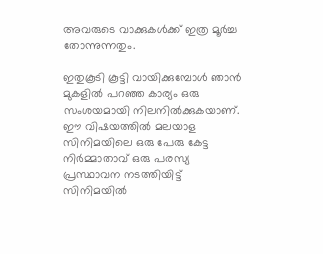അവരുടെ വാക്കുകള്‍ക്ക് ഇത്ര മൂര്‍ച്ച തോന്നുന്നതും.

ഇതുകൂടി കൂട്ടി വായിക്കുമ്പോള്‍ ഞാന്‍ മുകളില്‍ പറഞ്ഞ കാര്യം ഒരു സംശയമായി നിലനില്‍ക്കുകയാണ്. ഈ വിഷയത്തില്‍ മലയാള സിനിമയിലെ ഒരു പേരു കേട്ട നിര്‍മ്മാതാവ് ഒരു പരസ്യ പ്രസ്ഥാവന നടത്തിയിട്ട് സിനിമയില്‍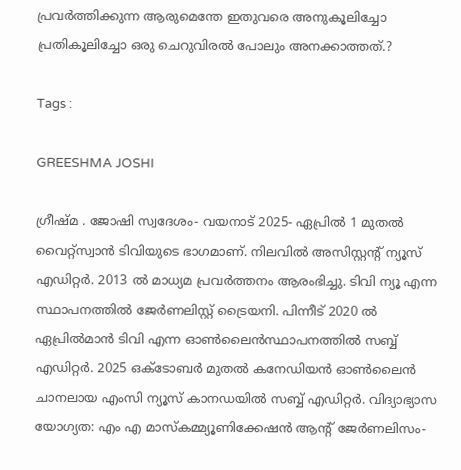പ്രവര്‍ത്തിക്കുന്ന ആരുമെന്തേ ഇതുവരെ അനുകൂലിച്ചോ പ്രതികൂലിച്ചോ ഒരു ചെറുവിരല്‍ പോലും അനക്കാത്തത്.?

Tags :

GREESHMA JOSHI

ഗ്രീഷ്മ . ജോഷി സ്വദേശം- വയനാട് 2025- ഏപ്രില്‍ 1 മുതല്‍ വൈറ്റ്‌സ്വാന്‍ ടിവിയുടെ ഭാഗമാണ്. നിലവില്‍ അസിസ്റ്റന്റ് ന്യൂസ് എഡിറ്റര്‍. 2013 ല്‍ മാധ്യമ പ്രവര്‍ത്തനം ആരംഭിച്ചു. ടിവി ന്യൂ എന്ന സ്ഥാപനത്തില്‍ ജേര്‍ണലിസ്റ്റ് ട്രൈയനി. പിന്നീട് 2020 ല്‍ ഏപ്രില്‍മാന്‍ ടിവി എന്ന ഓണ്‍ലൈന്‍സ്ഥാപനത്തില്‍ സബ്ബ് എഡിറ്റര്‍. 2025 ഒക്ടോബര്‍ മുതല്‍ കനേഡിയന്‍ ഓണ്‍ലൈന്‍ ചാനലായ എംസി ന്യൂസ് കാനഡയില്‍ സബ്ബ് എഡിറ്റര്‍. വിദ്യാഭ്യാസ യോഗ്യത: എം എ മാസ്‌കമ്മ്യൂണിക്കേഷന്‍ ആന്റ് ജേര്‍ണലിസം-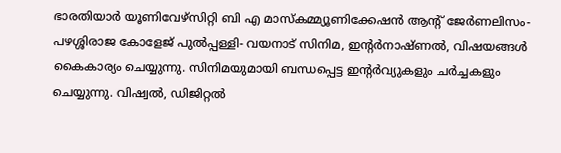ഭാരതിയാര്‍ യൂണിവേഴ്‌സിറ്റി ബി എ മാസ്‌കമ്മ്യൂണിക്കേഷന്‍ ആന്റ് ജേര്‍ണലിസം- പഴശ്ശിരാജ കോളേജ് പുല്‍പ്പള്ളി- വയനാട് സിനിമ, ഇന്റര്‍നാഷ്ണല്‍, വിഷയങ്ങള്‍ കൈകാര്യം ചെയ്യുന്നു. സിനിമയുമായി ബന്ധപ്പെട്ട ഇന്റര്‍വ്യുകളും ചര്‍ച്ചകളും ചെയ്യുന്നു. വിഷ്വല്‍, ഡിജിറ്റല്‍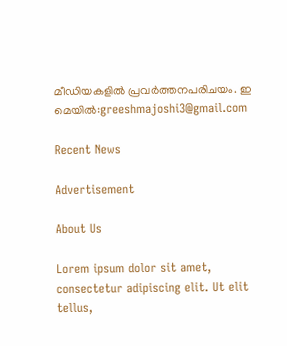മീഡിയകളില്‍ പ്രവര്‍ത്തനപരിചയം. ഇ മെയില്‍:greeshmajoshi3@gmail.com

Recent News

Advertisement

About Us

Lorem ipsum dolor sit amet, consectetur adipiscing elit. Ut elit tellus,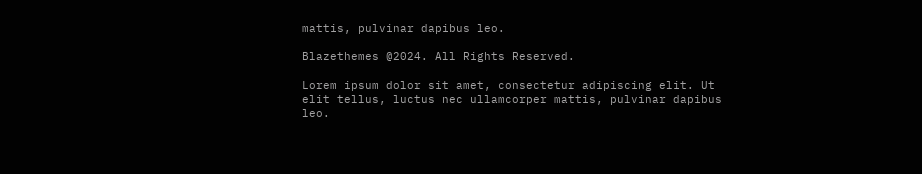mattis, pulvinar dapibus leo.

Blazethemes @2024. All Rights Reserved.

Lorem ipsum dolor sit amet, consectetur adipiscing elit. Ut elit tellus, luctus nec ullamcorper mattis, pulvinar dapibus leo.